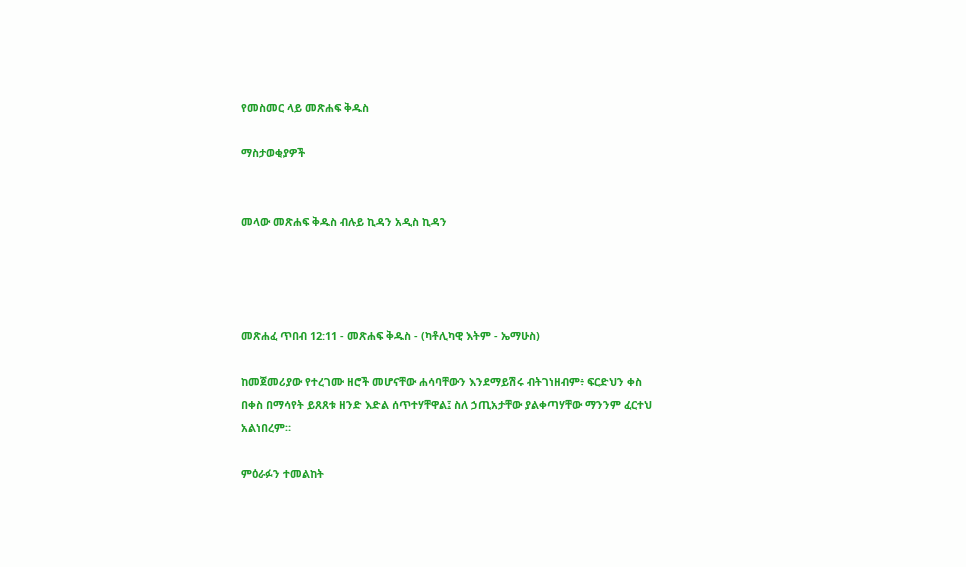የመስመር ላይ መጽሐፍ ቅዱስ

ማስታወቂያዎች


መላው መጽሐፍ ቅዱስ ብሉይ ኪዳን አዲስ ኪዳን




መጽሐፈ ጥበብ 12:11 - መጽሐፍ ቅዱስ - (ካቶሊካዊ እትም - ኤማሁስ)

ከመጀመሪያው የተረገሙ ዘሮች መሆናቸው ሐሳባቸውን እንደማይሽሩ ብትገነዘብም፥ ፍርድህን ቀስ በቀስ በማሳየት ይጸጸቱ ዘንድ እድል ሰጥተሃቸዋል፤ ስለ ኃጢአታቸው ያልቀጣሃቸው ማንንም ፈርተህ አልነበረም።

ምዕራፉን ተመልከት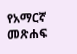የአማርኛ መጽሐፍ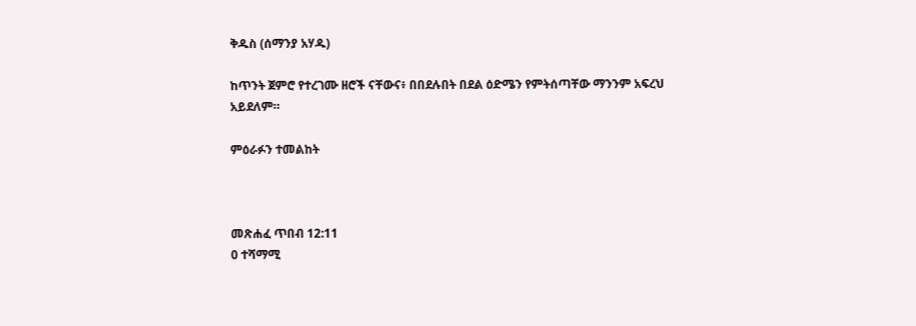ቅዱስ (ሰማንያ አሃዱ)

ከጥንት ጀምሮ የተረገሙ ዘሮች ናቸውና፥ በበደሉበት በደል ዕድሜን የምትሰጣቸው ማንንም አፍረህ አይደለም።

ምዕራፉን ተመልከት



መጽሐፈ ጥበብ 12:11
0 ተሻማሚ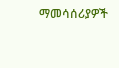ማመሳሰሪያዎች